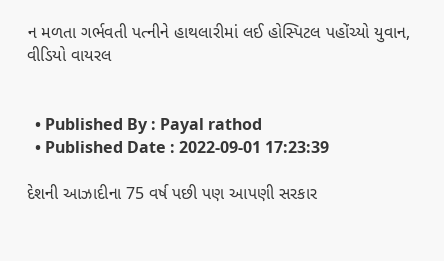ન મળતા ગર્ભવતી પત્નીને હાથલારીમાં લઈ હોસ્પિટલ પહોંચ્યો યુવાન, વીડિયો વાયરલ


  • Published By : Payal rathod
  • Published Date : 2022-09-01 17:23:39

દેશની આઝાદીના 75 વર્ષ પછી પણ આપણી સરકાર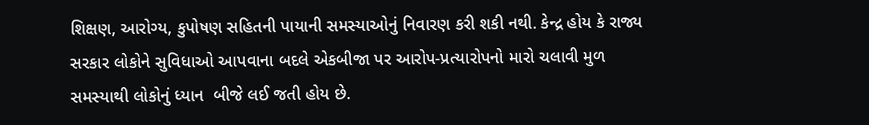શિક્ષણ, આરોગ્ય, કુપોષણ સહિતની પાયાની સમસ્યાઓનું નિવારણ કરી શકી નથી. કેન્દ્ર હોય કે રાજ્ય સરકાર લોકોને સુવિધાઓ આપવાના બદલે એકબીજા પર આરોપ-પ્રત્યારોપનો મારો ચલાવી મુળ સમસ્યાથી લોકોનું ધ્યાન  બીજે લઈ જતી હોય છે.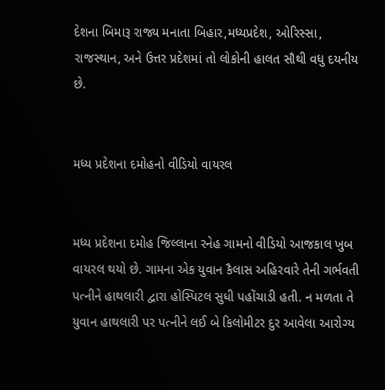દેશના બિમારૂ રાજ્ય મનાતા બિહાર,મધ્યપ્રદેશ, ઓરિસ્સા, રાજસ્થાન, અને ઉત્તર પ્રદેશમાં તો લોકોની હાલત સૌથી વધુ દયનીય છે.


મધ્ય પ્રદેશના દમોહનો વીડિયો વાયરલ


મધ્ય પ્રદેશના દમોહ જિલ્લાના રનેહ ગામનો વીડિયો આજકાલ ખુબ વાયરલ થયો છે. ગામના એક યુવાન કૈલાસ અહિરવારે તેની ગર્ભવતી પત્નીને હાથલારી દ્વારા હોસ્પિટલ સુધી પહોંચાડી હતી. ન મળતા તે યુવાન હાથલારી પર પત્નીને લઈ બે કિલોમીટર દુર આવેલા આરોગ્ય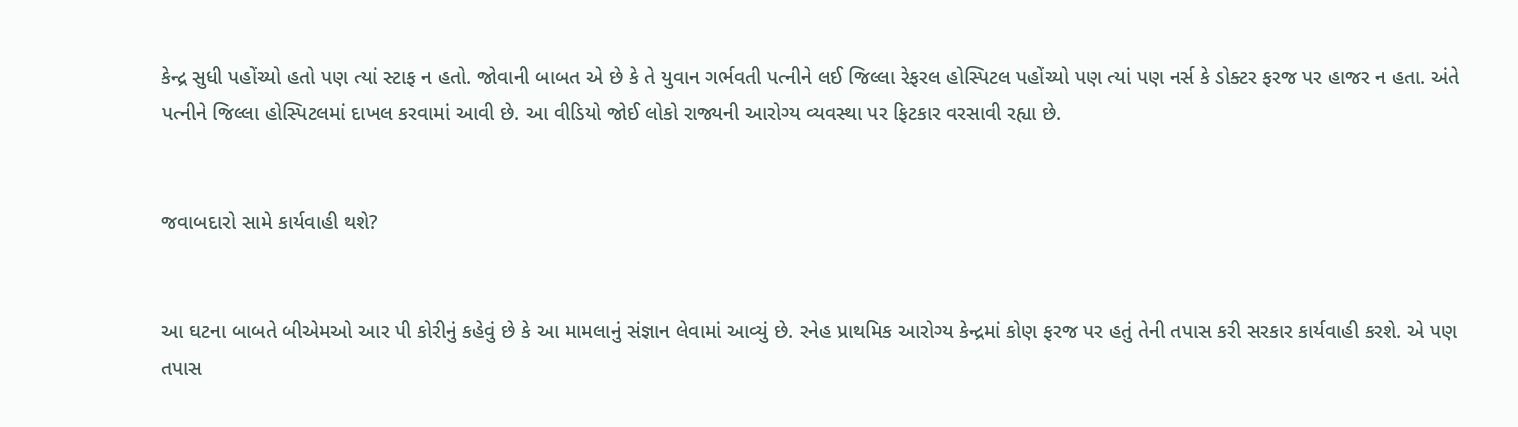કેન્દ્ર સુધી પહોંચ્યો હતો પણ ત્યાં સ્ટાફ ન હતો. જોવાની બાબત એ છે કે તે યુવાન ગર્ભવતી પત્નીને લઈ જિલ્લા રેફરલ હોસ્પિટલ પહોંચ્યો પણ ત્યાં પણ નર્સ કે ડોક્ટર ફરજ પર હાજર ન હતા. અંતે પત્નીને જિલ્લા હોસ્પિટલમાં દાખલ કરવામાં આવી છે. આ વીડિયો જોઈ લોકો રાજ્યની આરોગ્ય વ્યવસ્થા પર ફિટકાર વરસાવી રહ્યા છે.


જવાબદારો સામે કાર્યવાહી થશે?


આ ઘટના બાબતે બીએમઓ આર પી કોરીનું કહેવું છે કે આ મામલાનું સંજ્ઞાન લેવામાં આવ્યું છે. રનેહ પ્રાથમિક આરોગ્ય કેન્દ્રમાં કોણ ફરજ પર હતું તેની તપાસ કરી સરકાર કાર્યવાહી કરશે. એ પણ તપાસ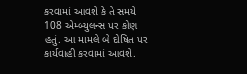કરવામાં આવશે કે તે સમયે 108 એમ્બ્યુલન્સ પર કોણ હતું. આ મામલે બે દોષિત પર કાર્યવાહી કરવામાં આવશે.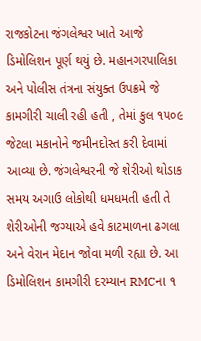રાજકોટના જંગલેશ્વર ખાતે આજે ડિમોલિશન પૂર્ણ થયું છે. મહાનગરપાલિકા અને પોલીસ તંત્રના સંયુક્ત ઉપક્રમે જે કામગીરી ચાલી રહી હતી , તેમાં કુલ ૧૫૦૯ જેટલા મકાનોને જમીનદોસ્ત કરી દેવામાં આવ્યા છે. જંગલેશ્વરની જે શેરીઓ થોડાક સમય અગાઉ લોકોથી ધમધમતી હતી તે શેરીઓની જગ્યાએ હવે કાટમાળના ઢગલા અને વેરાન મેદાન જોવા મળી રહ્યા છે. આ ડિમોલિશન કામગીરી દરમ્યાન RMCના ૧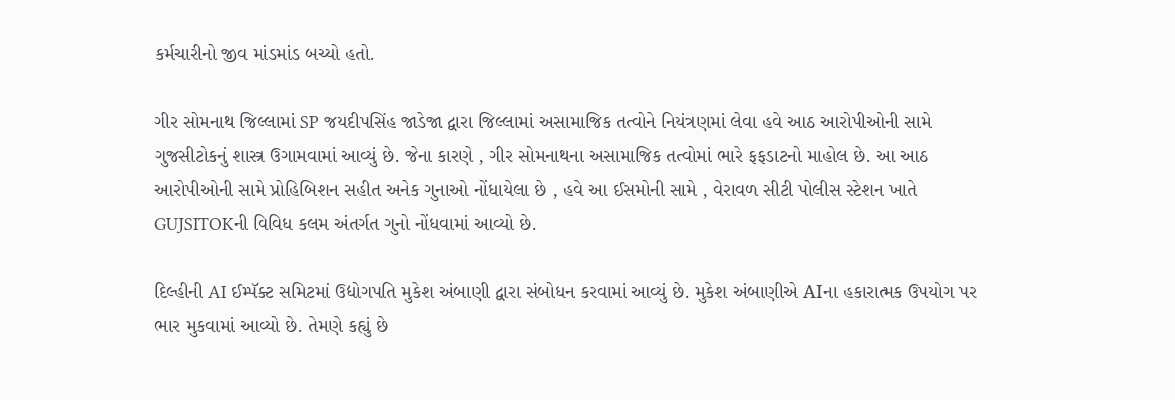કર્મચારીનો જીવ માંડમાંડ બચ્યો હતો.

ગીર સોમનાથ જિલ્લામાં SP જયદીપસિંહ જાડેજા દ્વારા જિલ્લામાં અસામાજિક તત્વોને નિયંત્રણમાં લેવા હવે આઠ આરોપીઓની સામે ગુજસીટોકનું શાસ્ત્ર ઉગામવામાં આવ્યું છે. જેના કારણે , ગીર સોમનાથના અસામાજિક તત્વોમાં ભારે ફફડાટનો માહોલ છે. આ આઠ આરોપીઓની સામે પ્રોહિબિશન સહીત અનેક ગુનાઓ નોંધાયેલા છે , હવે આ ઈસમોની સામે , વેરાવળ સીટી પોલીસ સ્ટેશન ખાતે GUJSITOKની વિવિધ કલમ અંતર્ગત ગુનો નોંધવામાં આવ્યો છે.

દિલ્હીની AI ઈમ્પૅક્ટ સમિટમાં ઉદ્યોગપતિ મુકેશ અંબાણી દ્વારા સંબોધન કરવામાં આવ્યું છે. મુકેશ અંબાણીએ AIના હકારાત્મક ઉપયોગ પર ભાર મુકવામાં આવ્યો છે. તેમણે કહ્યું છે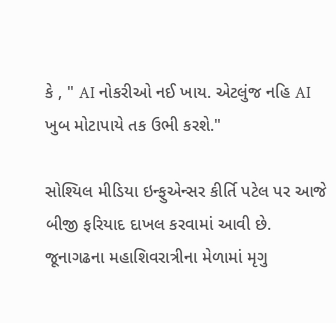કે , " AI નોકરીઓ નઈ ખાય. એટલુંજ નહિ AI ખુબ મોટાપાયે તક ઉભી કરશે."

સોશ્યિલ મીડિયા ઇન્ફુએન્સર કીર્તિ પટેલ પર આજે બીજી ફરિયાદ દાખલ કરવામાં આવી છે. જૂનાગઢના મહાશિવરાત્રીના મેળામાં મૃગુ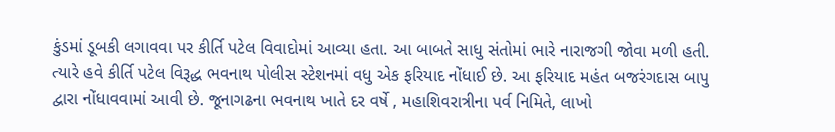કુંડમાં ડૂબકી લગાવવા પર કીર્તિ પટેલ વિવાદોમાં આવ્યા હતા. આ બાબતે સાધુ સંતોમાં ભારે નારાજગી જોવા મળી હતી. ત્યારે હવે કીર્તિ પટેલ વિરૂદ્ધ ભવનાથ પોલીસ સ્ટેશનમાં વધુ એક ફરિયાદ નોંધાઈ છે. આ ફરિયાદ મહંત બજરંગદાસ બાપુ દ્વારા નોંધાવવામાં આવી છે. જૂનાગઢના ભવનાથ ખાતે દર વર્ષે , મહાશિવરાત્રીના પર્વ નિમિતે, લાખો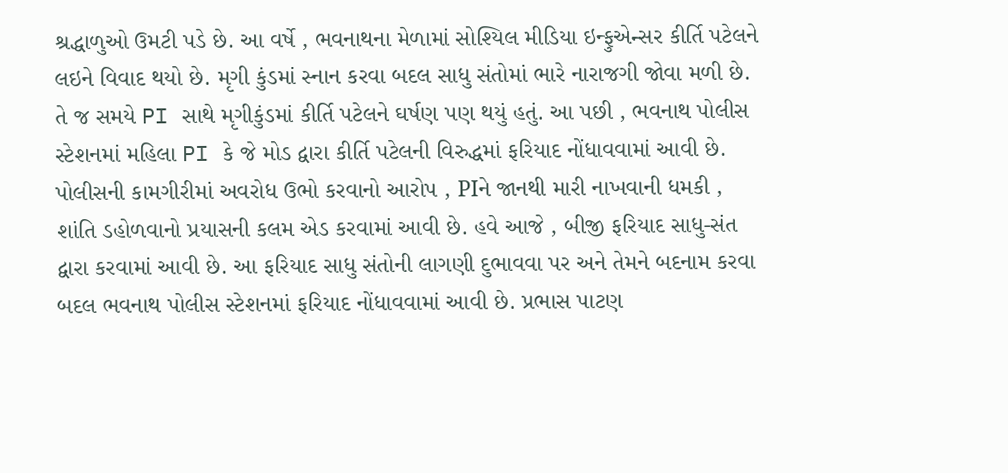શ્રદ્ધાળુઓ ઉમટી પડે છે. આ વર્ષે , ભવનાથના મેળામાં સોશ્યિલ મીડિયા ઇન્ફુએન્સર કીર્તિ પટેલને લઇને વિવાદ થયો છે. મૃગી કુંડમાં સ્નાન કરવા બદલ સાધુ સંતોમાં ભારે નારાજગી જોવા મળી છે. તે જ સમયે PI સાથે મૃગીકુંડમાં કીર્તિ પટેલને ઘર્ષણ પણ થયું હતું. આ પછી , ભવનાથ પોલીસ સ્ટેશનમાં મહિલા PI કે જે મોડ દ્વારા કીર્તિ પટેલની વિરુદ્ધમાં ફરિયાદ નોંધાવવામાં આવી છે. પોલીસની કામગીરીમાં અવરોધ ઉભો કરવાનો આરોપ , PIને જાનથી મારી નાખવાની ધમકી , શાંતિ ડહોળવાનો પ્રયાસની કલમ એડ કરવામાં આવી છે. હવે આજે , બીજી ફરિયાદ સાધુ-સંત દ્વારા કરવામાં આવી છે. આ ફરિયાદ સાધુ સંતોની લાગણી દુભાવવા પર અને તેમને બદનામ કરવા બદલ ભવનાથ પોલીસ સ્ટેશનમાં ફરિયાદ નોંધાવવામાં આવી છે. પ્રભાસ પાટણ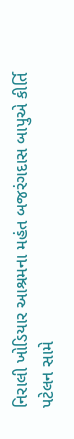નિરાલી ખોડિયાર આશ્રમના મહંત બજરંગદાસ બાપુએ કીર્તિ પટેલન સામે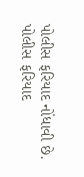પોલીસ ફરિયાદ નોંધાવી છે. પોલીસ ફરિયાદ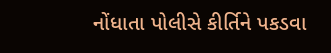નોંધાતા પોલીસે કીર્તિને પકડવા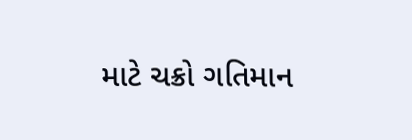માટે ચક્રો ગતિમાન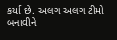કર્યા છે. અલગ અલગ ટીમો બનાવીને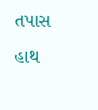તપાસ હાથ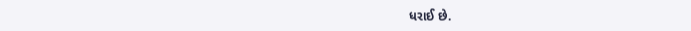ધરાઈ છે.